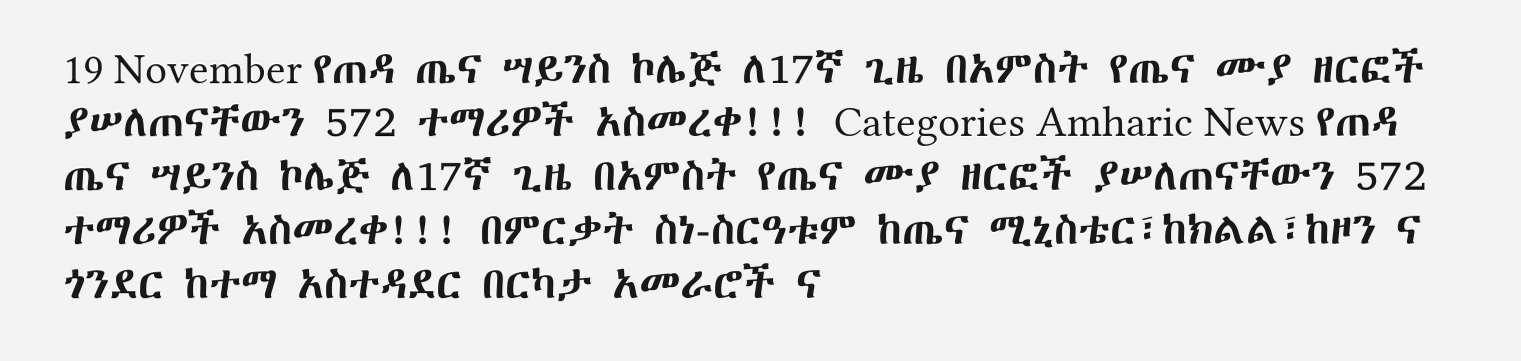19 November የጠዳ ጤና ሣይንስ ኮሌጅ ለ17ኛ ጊዜ በአምስት የጤና ሙያ ዘርፎች ያሠለጠናቸውን 572 ተማሪዎች አስመረቀ!!! Categories Amharic News የጠዳ ጤና ሣይንስ ኮሌጅ ለ17ኛ ጊዜ በአምስት የጤና ሙያ ዘርፎች ያሠለጠናቸውን 572 ተማሪዎች አስመረቀ!!! በምርቃት ስነ-ስርዓቱም ከጤና ሚኒስቴር፣ከክልል፣ከዞን ና ጎንደር ከተማ አስተዳደር በርካታ አመራሮች ና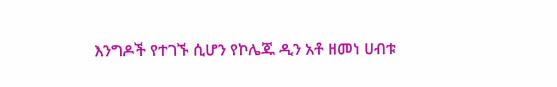እንግዶች የተገኙ ሲሆን የኮሌጁ ዲን አቶ ዘመነ ሀብቱ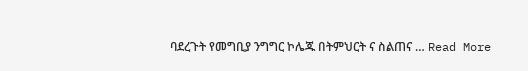ባደረጉት የመግቢያ ንግግር ኮሌጁ በትምህርት ና ስልጠና … Read More